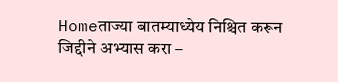Homeताज्या बातम्याध्येय निश्चित करून जिद्दीने अभ्यास करा –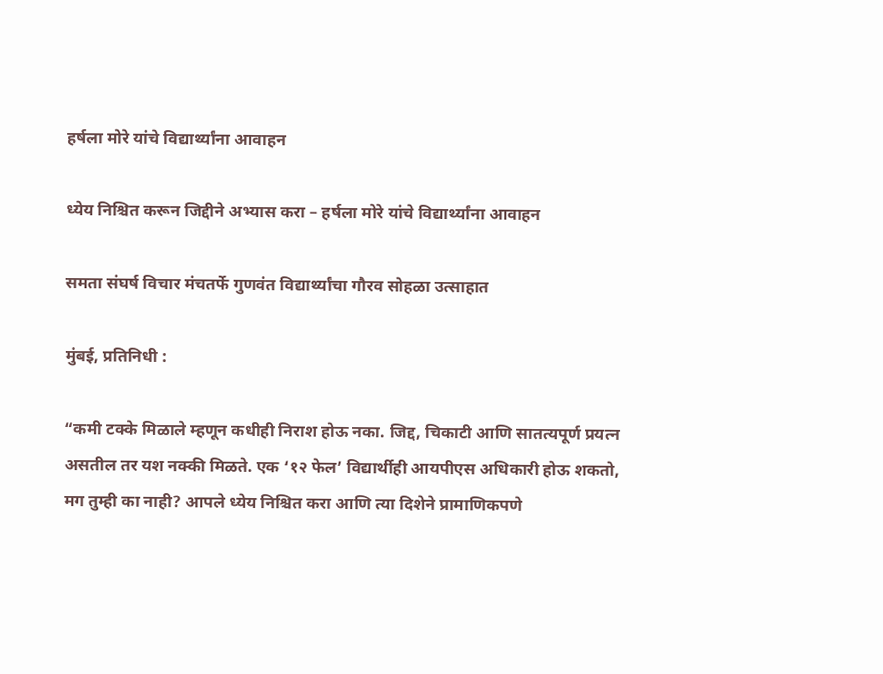हर्षला मोरे यांचे विद्यार्थ्यांना आवाहन

ध्येय निश्चित करून जिद्दीने अभ्यास करा – हर्षला मोरे यांचे विद्यार्थ्यांना आवाहन

समता संघर्ष विचार मंचतर्फे गुणवंत विद्यार्थ्यांचा गौरव सोहळा उत्साहात

मुंबई, प्रतिनिधी :

“कमी टक्के मिळाले म्हणून कधीही निराश होऊ नका. जिद्द, चिकाटी आणि सातत्यपूर्ण प्रयत्न असतील तर यश नक्की मिळते. एक ‘१२ फेल’ विद्यार्थीही आयपीएस अधिकारी होऊ शकतो, मग तुम्ही का नाही? आपले ध्येय निश्चित करा आणि त्या दिशेने प्रामाणिकपणे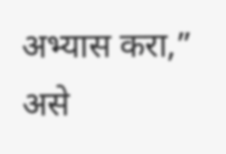अभ्यास करा,” असे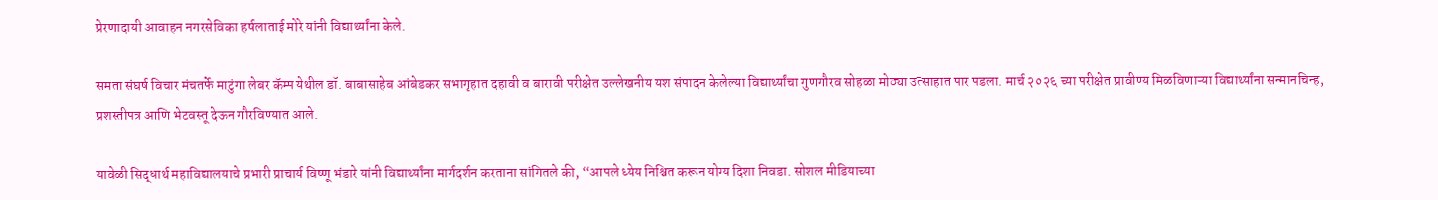प्रेरणादायी आवाहन नगरसेविका हर्षलाताई मोरे यांनी विद्यार्थ्यांना केले.

समता संघर्ष विचार मंचतर्फे माटुंगा लेबर कॅम्प येथील डॉ. बाबासाहेब आंबेडकर सभागृहात दहावी व बारावी परीक्षेत उल्लेखनीय यश संपादन केलेल्या विद्यार्थ्यांचा गुणगौरव सोहळा मोठ्या उत्साहात पार पडला. मार्च २०२६ च्या परीक्षेत प्रावीण्य मिळविणाऱ्या विद्यार्थ्यांना सन्मानचिन्ह, प्रशस्तीपत्र आणि भेटवस्तू देऊन गौरविण्यात आले.

यावेळी सिद्धार्थ महाविद्यालयाचे प्रभारी प्राचार्य विष्णू भंडारे यांनी विद्यार्थ्यांना मार्गदर्शन करताना सांगितले की, “आपले ध्येय निश्चित करून योग्य दिशा निवडा. सोशल मीडियाच्या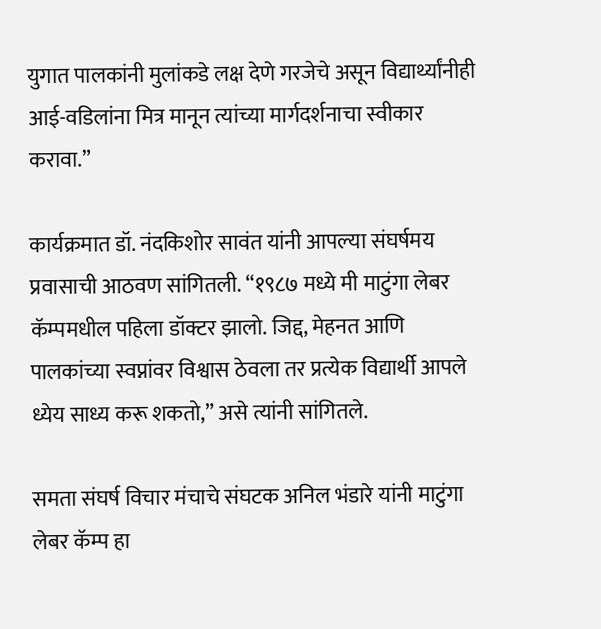युगात पालकांनी मुलांकडे लक्ष देणे गरजेचे असून विद्यार्थ्यांनीही आई-वडिलांना मित्र मानून त्यांच्या मार्गदर्शनाचा स्वीकार करावा.”

कार्यक्रमात डॉ. नंदकिशोर सावंत यांनी आपल्या संघर्षमय प्रवासाची आठवण सांगितली. “१९८७ मध्ये मी माटुंगा लेबर कॅम्पमधील पहिला डॉक्टर झालो. जिद्द, मेहनत आणि पालकांच्या स्वप्नांवर विश्वास ठेवला तर प्रत्येक विद्यार्थी आपले ध्येय साध्य करू शकतो,” असे त्यांनी सांगितले.

समता संघर्ष विचार मंचाचे संघटक अनिल भंडारे यांनी माटुंगा लेबर कॅम्प हा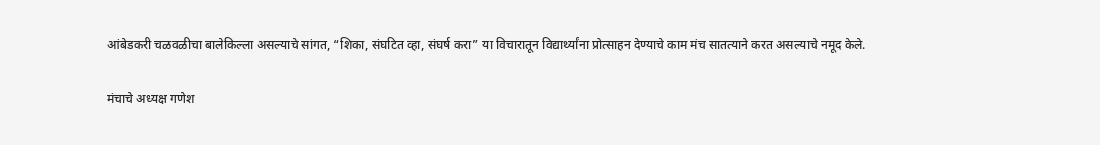आंबेडकरी चळवळीचा बालेकिल्ला असल्याचे सांगत, “शिका, संघटित व्हा, संघर्ष करा” या विचारातून विद्यार्थ्यांना प्रोत्साहन देण्याचे काम मंच सातत्याने करत असल्याचे नमूद केले.

मंचाचे अध्यक्ष गणेश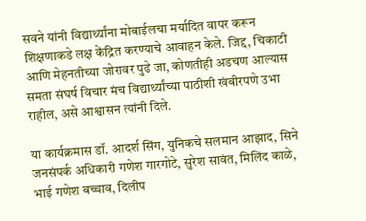सवने यांनी विद्यार्थ्यांना मोबाईलचा मर्यादित वापर करून शिक्षणाकडे लक्ष केंद्रित करण्याचे आवाहन केले. जिद्द, चिकाटी आणि मेहनतीच्या जोरावर पुढे जा, कोणतीही अडचण आल्यास समता संघर्ष विचार मंच विद्यार्थ्यांच्या पाठीशी खंबीरपणे उभा राहील, असे आश्वासन त्यांनी दिले.

या कार्यक्रमास डॉ. आदर्श सिंग, युनिकचे सलमान आझाद, सिने जनसंपर्क अधिकारी गणेश गारगोटे, सुरेश सावंत, मिलिंद काळे, भाई गणेश बच्चाव, दिलीप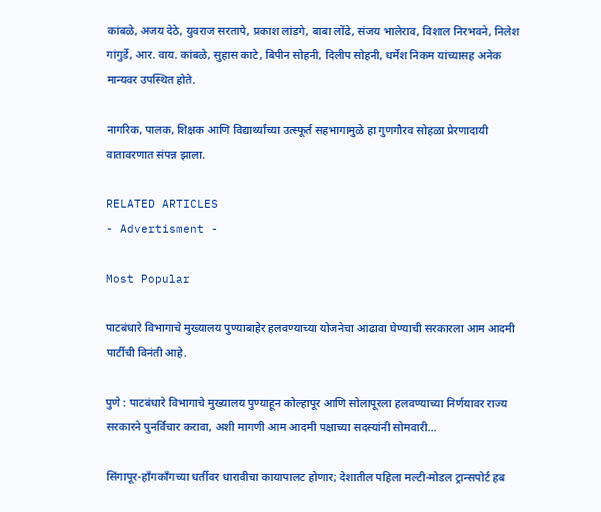कांबळे, अजय देठे, युवराज सरतापे, प्रकाश लांडगे, बाबा लोंढे, संजय भालेराव, विशाल निरभवने, निलेश गांगुर्डे, आर. वाय. कांबळे, सुहास काटे, बिपीन सोहनी, दिलीप सोहनी, धर्मेश निकम यांच्यासह अनेक मान्यवर उपस्थित होते.

नागरिक, पालक, शिक्षक आणि विद्यार्थ्यांच्या उत्स्फूर्त सहभागामुळे हा गुणगौरव सोहळा प्रेरणादायी वातावरणात संपन्न झाला.

RELATED ARTICLES
- Advertisment -

Most Popular

पाटबंधारे विभागाचे मुख्यालय पुण्याबाहेर हलवण्याच्या योजनेचा आढावा घेण्याची सरकारला आम आदमी पार्टीची विनंती आहे.

पुणे : पाटबंधारे विभागाचे मुख्यालय पुण्याहून कोल्हापूर आणि सोलापूरला हलवण्याच्या निर्णयावर राज्य सरकारने पुनर्विचार करावा, अशी मागणी आम आदमी पक्षाच्या सदस्यांनी सोमवारी...

सिंगापूर-हाँगकाँगच्या धर्तीवर धारावीचा कायापालट होणार; देशातील पहिला मल्टी-मोडल ट्रान्सपोर्ट हब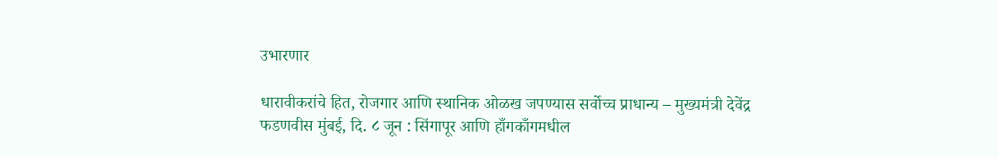उभारणार

धारावीकरांचे हित, रोजगार आणि स्थानिक ओळख जपण्यास सर्वोच्च प्राधान्य – मुख्यमंत्री देवेंद्र फडणवीस मुंबई, दि. ८ जून : सिंगापूर आणि हाँगकाँगमधील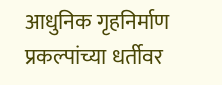आधुनिक गृहनिर्माण प्रकल्पांच्या धर्तीवर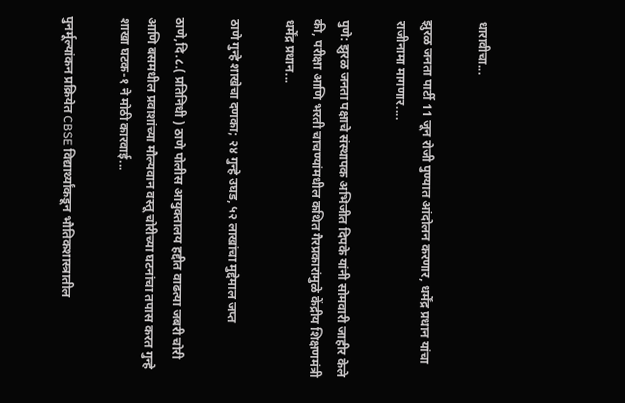धारावीचा...

झुरळ जनता पार्टी 11 जून रोजी पुण्यात आंदोलन करणार, धर्मेंद्र प्रधान यांचा राजीनामा मागणार....

पुणे: झुरळ जनता पक्षाचे संस्थापक अभिजीत दिपके यांनी सोमवारी जाहीर केले की, परीक्षा आणि भरती चाचण्यांमधील कथित गैरप्रकारांमुळे केंद्रीय शिक्षणमंत्री धर्मेंद्र प्रधान...

ठाणे गुन्हे शाखेचा दणका; २४ गुन्हे उघड, ५२ लाखांचा मुद्देमाल जप्त

ठाणे,दि.८.( प्रतिनिधी ) ठाणे पोलीस आयुक्तालय हद्दीत वाढत्या जबरी चोरी आणि बसमधील प्रवाशांच्या मौल्यवान वस्तू चोरीच्या घटनांचा तपास करत गुन्हे शाखा घटक-१ ने मोठी कारवाई...

पुनर्मूल्यांकन प्रक्रियेत CBSE विद्यार्थ्यांकडून भौतिकशास्त्रातील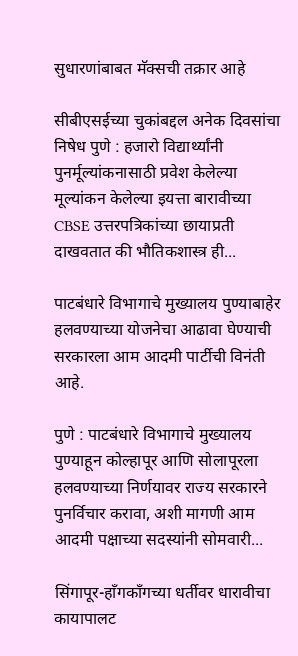सुधारणांबाबत मॅक्सची तक्रार आहे

सीबीएसईच्या चुकांबद्दल अनेक दिवसांचा निषेध पुणे : हजारो विद्यार्थ्यांनी पुनर्मूल्यांकनासाठी प्रवेश केलेल्या मूल्यांकन केलेल्या इयत्ता बारावीच्या CBSE उत्तरपत्रिकांच्या छायाप्रती दाखवतात की भौतिकशास्त्र ही...

पाटबंधारे विभागाचे मुख्यालय पुण्याबाहेर हलवण्याच्या योजनेचा आढावा घेण्याची सरकारला आम आदमी पार्टीची विनंती आहे.

पुणे : पाटबंधारे विभागाचे मुख्यालय पुण्याहून कोल्हापूर आणि सोलापूरला हलवण्याच्या निर्णयावर राज्य सरकारने पुनर्विचार करावा, अशी मागणी आम आदमी पक्षाच्या सदस्यांनी सोमवारी...

सिंगापूर-हाँगकाँगच्या धर्तीवर धारावीचा कायापालट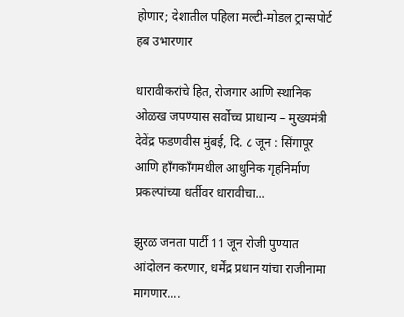होणार; देशातील पहिला मल्टी-मोडल ट्रान्सपोर्ट हब उभारणार

धारावीकरांचे हित, रोजगार आणि स्थानिक ओळख जपण्यास सर्वोच्च प्राधान्य – मुख्यमंत्री देवेंद्र फडणवीस मुंबई, दि. ८ जून : सिंगापूर आणि हाँगकाँगमधील आधुनिक गृहनिर्माण प्रकल्पांच्या धर्तीवर धारावीचा...

झुरळ जनता पार्टी 11 जून रोजी पुण्यात आंदोलन करणार, धर्मेंद्र प्रधान यांचा राजीनामा मागणार....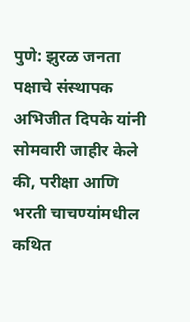पुणे: झुरळ जनता पक्षाचे संस्थापक अभिजीत दिपके यांनी सोमवारी जाहीर केले की, परीक्षा आणि भरती चाचण्यांमधील कथित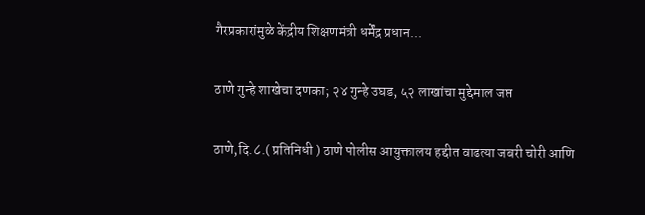गैरप्रकारांमुळे केंद्रीय शिक्षणमंत्री धर्मेंद्र प्रधान...

ठाणे गुन्हे शाखेचा दणका; २४ गुन्हे उघड, ५२ लाखांचा मुद्देमाल जप्त

ठाणे,दि.८.( प्रतिनिधी ) ठाणे पोलीस आयुक्तालय हद्दीत वाढत्या जबरी चोरी आणि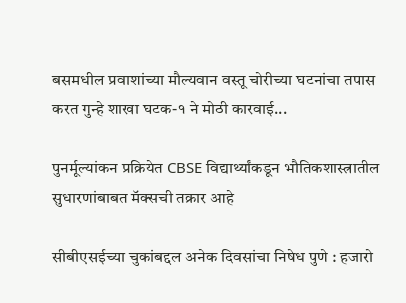बसमधील प्रवाशांच्या मौल्यवान वस्तू चोरीच्या घटनांचा तपास करत गुन्हे शाखा घटक-१ ने मोठी कारवाई...

पुनर्मूल्यांकन प्रक्रियेत CBSE विद्यार्थ्यांकडून भौतिकशास्त्रातील सुधारणांबाबत मॅक्सची तक्रार आहे

सीबीएसईच्या चुकांबद्दल अनेक दिवसांचा निषेध पुणे : हजारो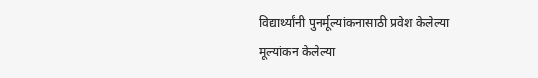विद्यार्थ्यांनी पुनर्मूल्यांकनासाठी प्रवेश केलेल्या मूल्यांकन केलेल्या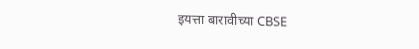इयत्ता बारावीच्या CBSE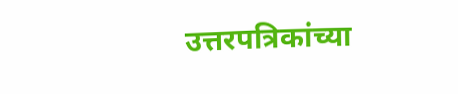उत्तरपत्रिकांच्या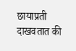छायाप्रती दाखवतात की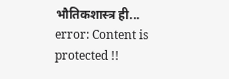भौतिकशास्त्र ही...
error: Content is protected !!